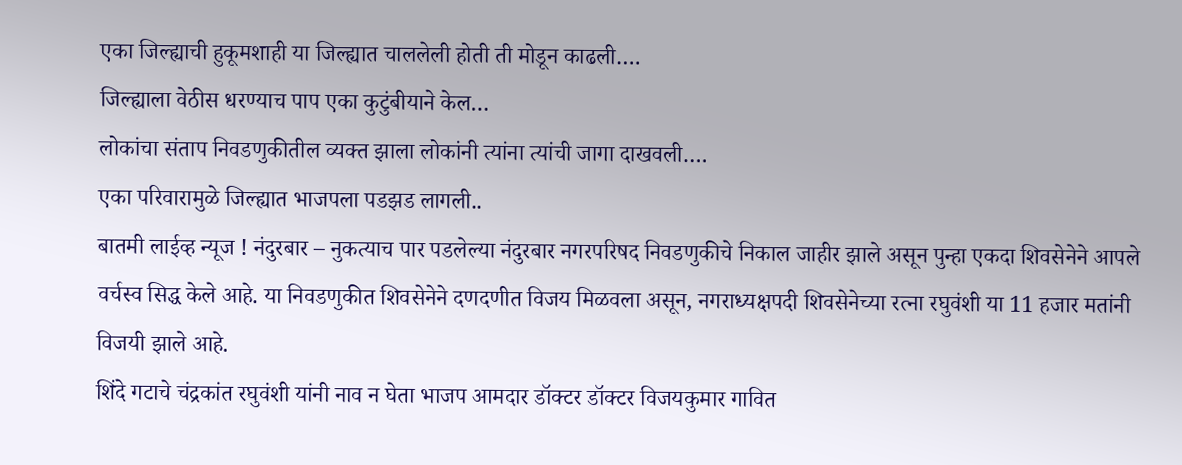एका जिल्ह्याची हुकूमशाही या जिल्ह्यात चाललेली होती ती मोडून काढली….
जिल्ह्याला वेठीस धरण्याच पाप एका कुटुंबीयाने केल…
लोकांचा संताप निवडणुकीतील व्यक्त झाला लोकांनी त्यांना त्यांची जागा दाखवली….
एका परिवारामुळे जिल्ह्यात भाजपला पडझड लागली..
बातमी लाईव्ह न्यूज ! नंदुरबार – नुकत्याच पार पडलेल्या नंदुरबार नगरपरिषद निवडणुकीचे निकाल जाहीर झाले असून पुन्हा एकदा शिवसेनेने आपले वर्चस्व सिद्ध केले आहे. या निवडणुकीत शिवसेनेने दणदणीत विजय मिळवला असून, नगराध्यक्षपदी शिवसेनेच्या रत्ना रघुवंशी या 11 हजार मतांनी विजयी झाले आहे.
शिंदे गटाचे चंद्रकांत रघुवंशी यांनी नाव न घेता भाजप आमदार डॉक्टर डॉक्टर विजयकुमार गावित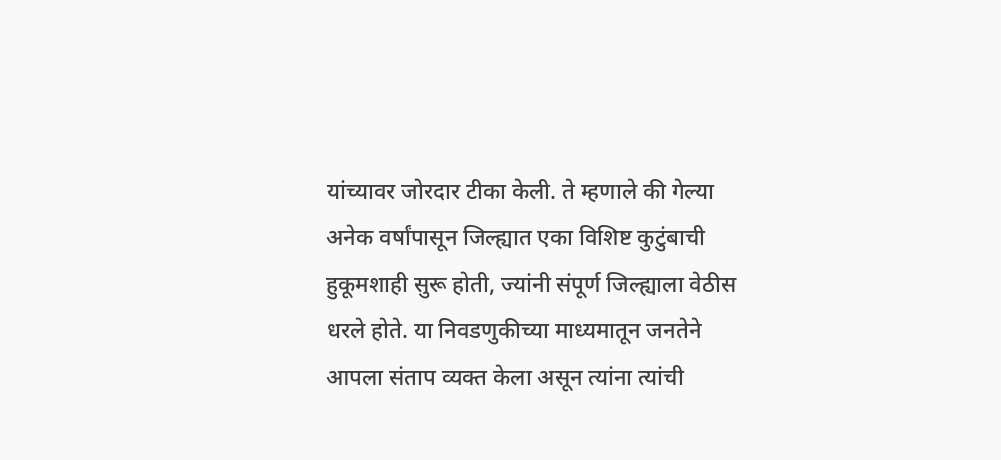यांच्यावर जोरदार टीका केली. ते म्हणाले की गेल्या अनेक वर्षांपासून जिल्ह्यात एका विशिष्ट कुटुंबाची हुकूमशाही सुरू होती, ज्यांनी संपूर्ण जिल्ह्याला वेठीस धरले होते. या निवडणुकीच्या माध्यमातून जनतेने आपला संताप व्यक्त केला असून त्यांना त्यांची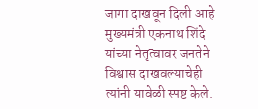जागा दाखवून दिली आहे मुख्यमंत्री एकनाथ शिंदे यांच्या नेतृत्वावर जनतेने विश्वास दाखवल्याचेही त्यांनी यावेळी स्पष्ट केले.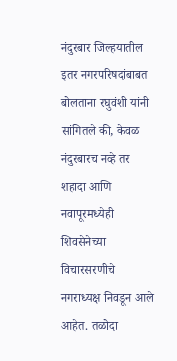नंदुरबार जिल्हयातील इतर नगरपरिषदांबाबत बोलताना रघुवंशी यांनी सांगितले की, केवळ नंदुरबारच नव्हे तर शहादा आणि नवापूरमध्येही शिवसेनेच्या विचारसरणीचे नगराध्यक्ष निवडून आले आहेत. तळोदा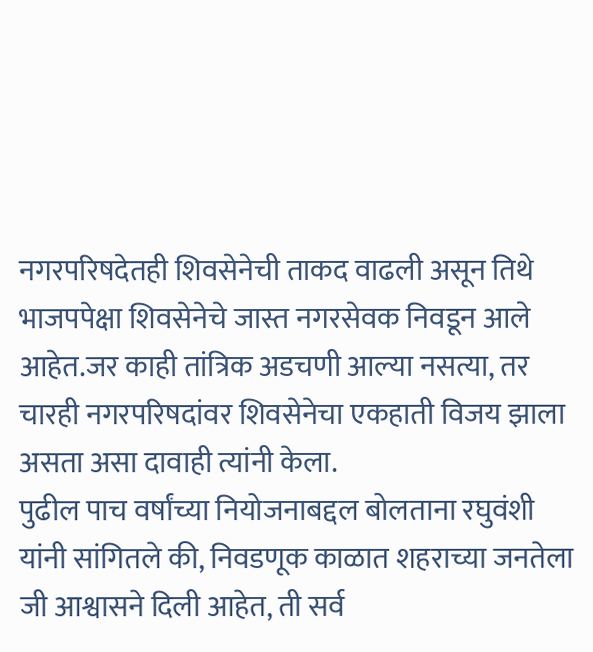नगरपरिषदेतही शिवसेनेची ताकद वाढली असून तिथे भाजपपेक्षा शिवसेनेचे जास्त नगरसेवक निवडून आले आहेत.जर काही तांत्रिक अडचणी आल्या नसत्या, तर चारही नगरपरिषदांवर शिवसेनेचा एकहाती विजय झाला असता असा दावाही त्यांनी केला.
पुढील पाच वर्षांच्या नियोजनाबद्दल बोलताना रघुवंशी यांनी सांगितले की, निवडणूक काळात शहराच्या जनतेला जी आश्वासने दिली आहेत, ती सर्व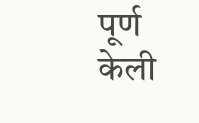पूर्ण केली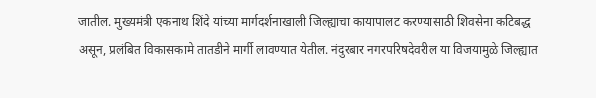जातील. मुख्यमंत्री एकनाथ शिंदे यांच्या मार्गदर्शनाखाली जिल्ह्याचा कायापालट करण्यासाठी शिवसेना कटिबद्ध असून, प्रलंबित विकासकामे तातडीने मार्गी लावण्यात येतील. नंदुरबार नगरपरिषदेवरील या विजयामुळे जिल्ह्यात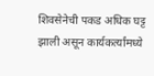शिवसेनेची पकड अधिक घट्ट झाली असून कार्यकर्त्यांमध्ये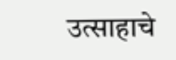उत्साहाचे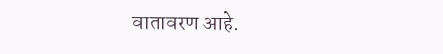वातावरण आहे.